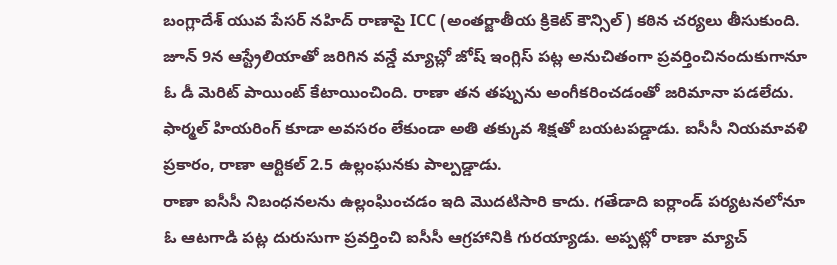బంగ్లాదేశ్ యువ పేసర్ నహిద్ రాణాపై ICC (అంతర్జాతీయ క్రికెట్ కౌన్సిల్) కఠిన చర్యలు తీసుకుంది. జూన్ 9న ఆస్ట్రేలియాతో జరిగిన వన్డే మ్యాచ్లో జోష్ ఇంగ్లిస్ పట్ల అనుచితంగా ప్రవర్తించినందుకుగానూ ఓ డీ మెరిట్ పాయింట్ కేటాయించింది. రాణా తన తప్పును అంగీకరించడంతో జరిమానా పడలేదు. ఫార్మల్ హియరింగ్ కూడా అవసరం లేకుండా అతి తక్కువ శిక్షతో బయటపడ్డాడు. ఐసీసీ నియమావళి ప్రకారం, రాణా ఆర్టికల్ 2.5 ఉల్లంఘనకు పాల్పడ్డాడు.
రాణా ఐసీసీ నిబంధనలను ఉల్లంఘించడం ఇది మొదటిసారి కాదు. గతేడాది ఐర్లాండ్ పర్యటనలోనూ ఓ ఆటగాడి పట్ల దురుసుగా ప్రవర్తించి ఐసీసీ ఆగ్రహానికి గురయ్యాడు. అప్పట్లో రాణా మ్యాచ్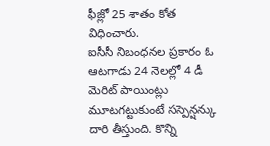ఫీజ్లో 25 శాతం కోత విధించారు.
ఐసీసీ నిబంధనల ప్రకారం ఓ ఆటగాడు 24 నెలల్లో 4 డీ మెరిట్ పాయింట్లు మూటగట్టుకుంటే సస్పెన్షన్కు దారి తీస్తుంది. కొన్ని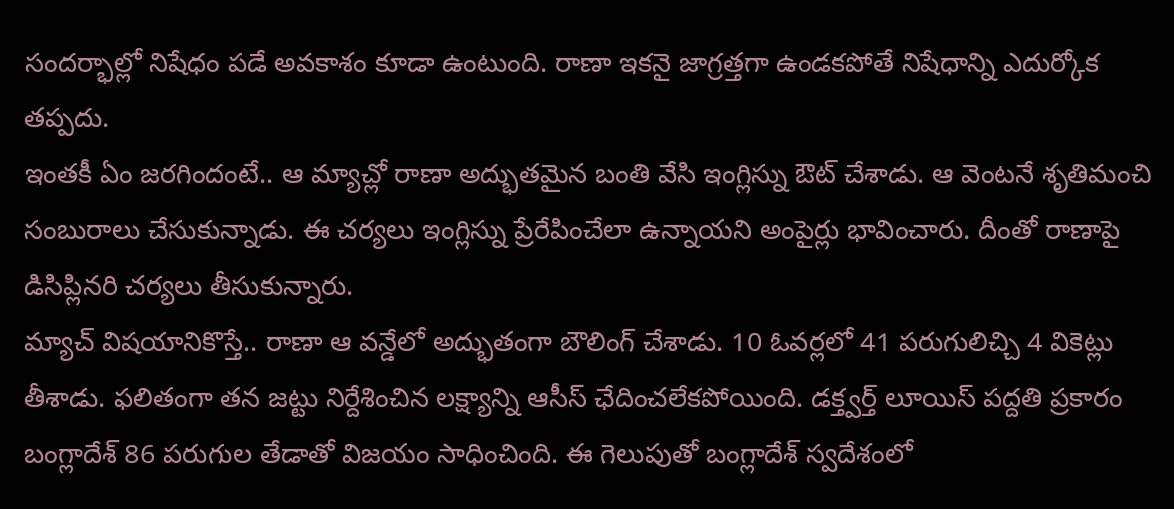సందర్భాల్లో నిషేధం పడే అవకాశం కూడా ఉంటుంది. రాణా ఇకనై జాగ్రత్తగా ఉండకపోతే నిషేధాన్ని ఎదుర్కోక తప్పదు.
ఇంతకీ ఏం జరగిందంటే.. ఆ మ్యాచ్లో రాణా అద్భుతమైన బంతి వేసి ఇంగ్లిస్ను ఔట్ చేశాడు. ఆ వెంటనే శృతిమంచి సంబురాలు చేసుకున్నాడు. ఈ చర్యలు ఇంగ్లిస్ను ప్రేరేపించేలా ఉన్నాయని అంపైర్లు భావించారు. దీంతో రాణాపై డిసిప్లినరి చర్యలు తీసుకున్నారు.
మ్యాచ్ విషయానికొస్తే.. రాణా ఆ వన్డేలో అద్భుతంగా బౌలింగ్ చేశాడు. 10 ఓవర్లలో 41 పరుగులిచ్చి 4 వికెట్లు తీశాడు. ఫలితంగా తన జట్టు నిర్దేశించిన లక్ష్యాన్ని ఆసీస్ ఛేదించలేకపోయింది. డక్త్వర్త్ లూయిస్ పద్దతి ప్రకారం బంగ్లాదేశ్ 86 పరుగుల తేడాతో విజయం సాధించింది. ఈ గెలుపుతో బంగ్లాదేశ్ స్వదేశంలో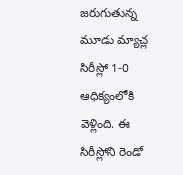జరుగుతున్న మూడు మ్యాచ్ల సిరీస్లో 1-0 ఆధిక్యంలోకి వెళ్లింది. ఈ సిరీస్లోని రెండో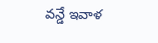వన్డే ఇవాళ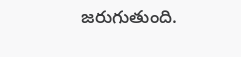జరుగుతుంది.